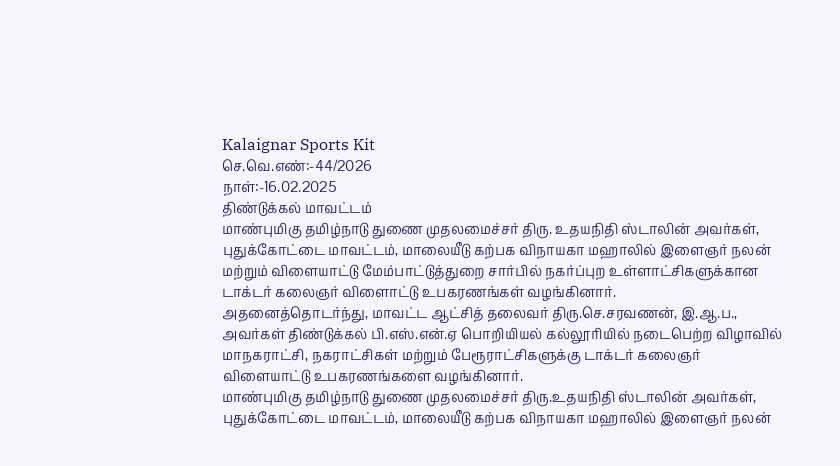Kalaignar Sports Kit
செ.வெ.எண்:-44/2026
நாள்:-16.02.2025
திண்டுக்கல் மாவட்டம்
மாண்புமிகு தமிழ்நாடு துணை முதலமைச்சர் திரு. உதயநிதி ஸ்டாலின் அவர்கள், புதுக்கோட்டை மாவட்டம், மாலையீடு கற்பக விநாயகா மஹாலில் இளைஞர் நலன் மற்றும் விளையாட்டு மேம்பாட்டுத்துறை சார்பில் நகர்ப்புற உள்ளாட்சிகளுக்கான டாக்டர் கலைஞர் விளைாட்டு உபகரணங்கள் வழங்கினார்.
அதனைத்தொடர்ந்து, மாவட்ட ஆட்சித் தலைவர் திரு.செ.சரவணன், இ.ஆ.ப., அவர்கள் திண்டுக்கல் பி.எஸ்.என்.ஏ பொறியியல் கல்லூரியில் நடைபெற்ற விழாவில் மாநகராட்சி, நகராட்சிகள் மற்றும் பேரூராட்சிகளுக்கு டாக்டர் கலைஞர் விளையாட்டு உபகரணங்களை வழங்கினார்.
மாண்புமிகு தமிழ்நாடு துணை முதலமைச்சர் திரு.உதயநிதி ஸ்டாலின் அவர்கள், புதுக்கோட்டை மாவட்டம், மாலையீடு கற்பக விநாயகா மஹாலில் இளைஞர் நலன்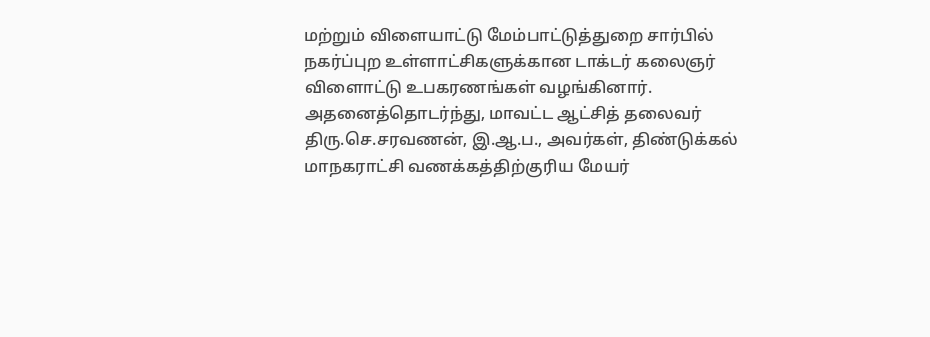மற்றும் விளையாட்டு மேம்பாட்டுத்துறை சார்பில் நகர்ப்புற உள்ளாட்சிகளுக்கான டாக்டர் கலைஞர் விளைாட்டு உபகரணங்கள் வழங்கினார்.
அதனைத்தொடர்ந்து, மாவட்ட ஆட்சித் தலைவர் திரு.செ.சரவணன், இ.ஆ.ப., அவர்கள், திண்டுக்கல் மாநகராட்சி வணக்கத்திற்குரிய மேயர்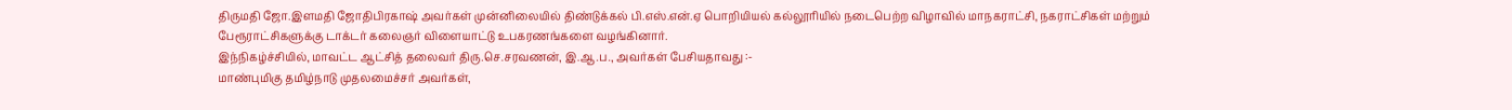திருமதி ஜோ.இளமதி ஜோதிபிரகாஷ் அவர்கள் முன்னிலையில் திண்டுக்கல் பி.எஸ்.என்.ஏ பொறியியல் கல்லூரியில் நடைபெற்ற விழாவில் மாநகராட்சி, நகராட்சிகள் மற்றும் பேரூராட்சிகளுக்கு டாக்டர் கலைஞர் விளையாட்டு உபகரணங்களை வழங்கினார்.
இந்நிகழ்ச்சியில், மாவட்ட ஆட்சித் தலைவர் திரு.செ.சரவணன், இ.ஆ.ப., அவர்கள் பேசியதாவது :-
மாண்புமிகு தமிழ்நாடு முதலமைச்சர் அவர்கள்,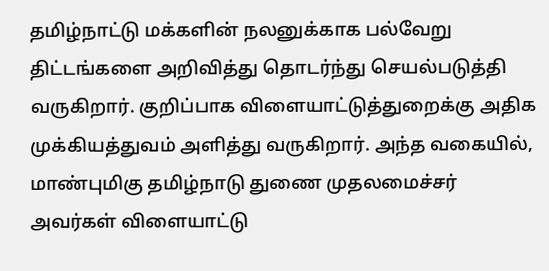தமிழ்நாட்டு மக்களின் நலனுக்காக பல்வேறு திட்டங்களை அறிவித்து தொடர்ந்து செயல்படுத்தி வருகிறார். குறிப்பாக விளையாட்டுத்துறைக்கு அதிக முக்கியத்துவம் அளித்து வருகிறார். அந்த வகையில், மாண்புமிகு தமிழ்நாடு துணை முதலமைச்சர் அவர்கள் விளையாட்டு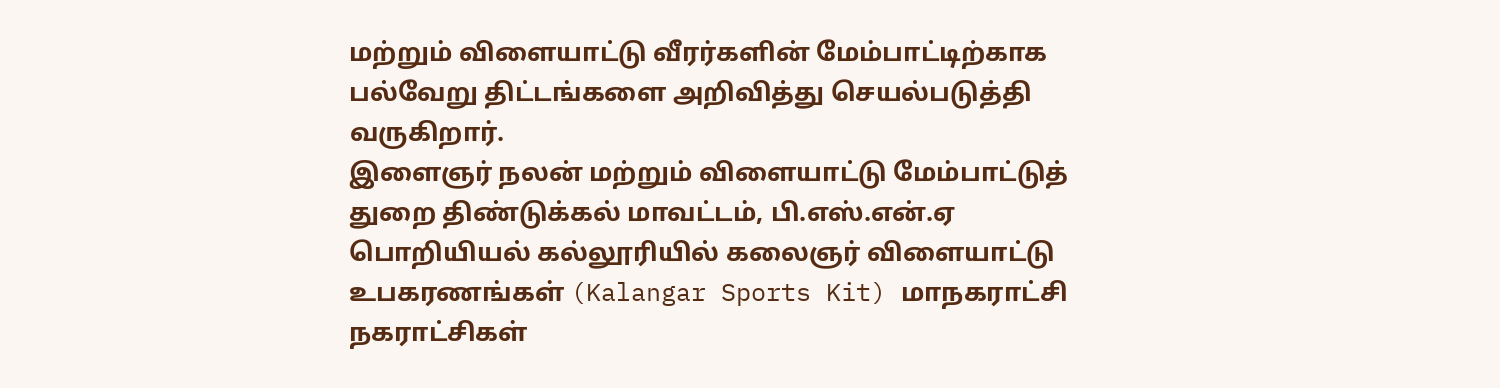மற்றும் விளையாட்டு வீரர்களின் மேம்பாட்டிற்காக பல்வேறு திட்டங்களை அறிவித்து செயல்படுத்தி வருகிறார்.
இளைஞர் நலன் மற்றும் விளையாட்டு மேம்பாட்டுத் துறை திண்டுக்கல் மாவட்டம், பி.எஸ்.என்.ஏ பொறியியல் கல்லூரியில் கலைஞர் விளையாட்டு உபகரணங்கள் (Kalangar Sports Kit) மாநகராட்சி நகராட்சிகள்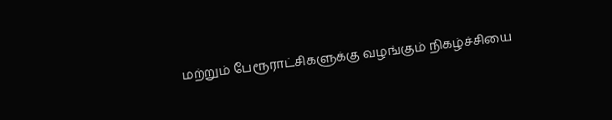மற்றும் பேரூராட்சிகளுக்கு வழங்கும் நிகழ்ச்சியை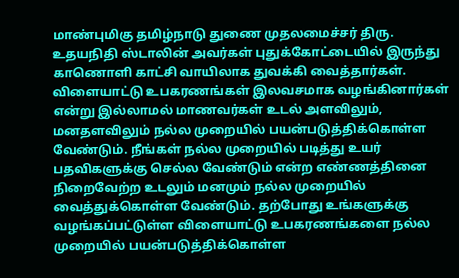மாண்புமிகு தமிழ்நாடு துணை முதலமைச்சர் திரு. உதயநிதி ஸ்டாலின் அவர்கள் புதுக்கோட்டையில் இருந்து காணொளி காட்சி வாயிலாக துவக்கி வைத்தார்கள்.
விளையாட்டு உபகரணங்கள் இலவசமாக வழங்கினார்கள் என்று இல்லாமல் மாணவர்கள் உடல் அளவிலும், மனதளவிலும் நல்ல முறையில் பயன்படுத்திக்கொள்ள வேண்டும். நீங்கள் நல்ல முறையில் படித்து உயர் பதவிகளுக்கு செல்ல வேண்டும் என்ற எண்ணத்தினை நிறைவேற்ற உடலும் மனமும் நல்ல முறையில் வைத்துக்கொள்ள வேண்டும். தற்போது உங்களுக்கு வழங்கப்பட்டுள்ள விளையாட்டு உபகரணங்களை நல்ல முறையில் பயன்படுத்திக்கொள்ள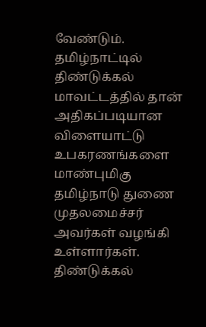வேண்டும்.
தமிழ்நாட்டில் திண்டுக்கல் மாவட்டத்தில் தான் அதிகப்படியான விளையாட்டு உபகரணங்களை மாண்புமிகு தமிழ்நாடு துணை முதலமைச்சர் அவர்கள் வழங்கி உள்ளார்கள். திண்டுக்கல்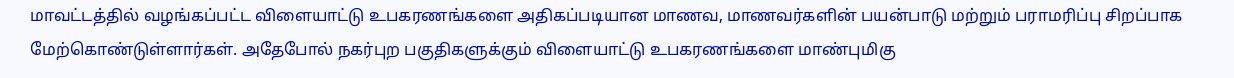மாவட்டத்தில் வழங்கப்பட்ட விளையாட்டு உபகரணங்களை அதிகப்படியான மாணவ, மாணவர்களின் பயன்பாடு மற்றும் பராமரிப்பு சிறப்பாக மேற்கொண்டுள்ளார்கள். அதேபோல் நகர்புற பகுதிகளுக்கும் விளையாட்டு உபகரணங்களை மாண்புமிகு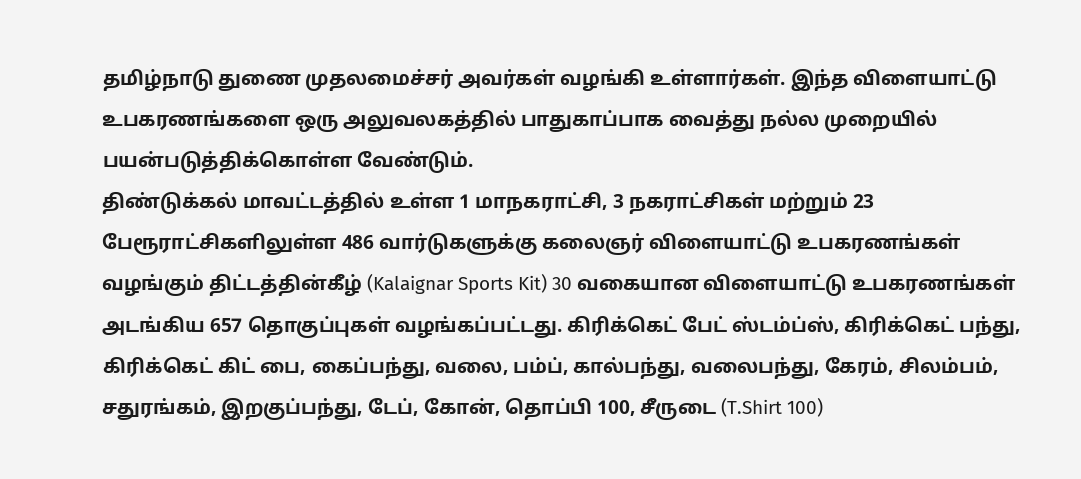தமிழ்நாடு துணை முதலமைச்சர் அவர்கள் வழங்கி உள்ளார்கள். இந்த விளையாட்டு உபகரணங்களை ஒரு அலுவலகத்தில் பாதுகாப்பாக வைத்து நல்ல முறையில் பயன்படுத்திக்கொள்ள வேண்டும்.
திண்டுக்கல் மாவட்டத்தில் உள்ள 1 மாநகராட்சி, 3 நகராட்சிகள் மற்றும் 23 பேரூராட்சிகளிலுள்ள 486 வார்டுகளுக்கு கலைஞர் விளையாட்டு உபகரணங்கள் வழங்கும் திட்டத்தின்கீழ் (Kalaignar Sports Kit) 30 வகையான விளையாட்டு உபகரணங்கள் அடங்கிய 657 தொகுப்புகள் வழங்கப்பட்டது. கிரிக்கெட் பேட் ஸ்டம்ப்ஸ், கிரிக்கெட் பந்து, கிரிக்கெட் கிட் பை, கைப்பந்து, வலை, பம்ப், கால்பந்து, வலைபந்து, கேரம், சிலம்பம், சதுரங்கம், இறகுப்பந்து, டேப், கோன், தொப்பி 100, சீருடை (T.Shirt 100)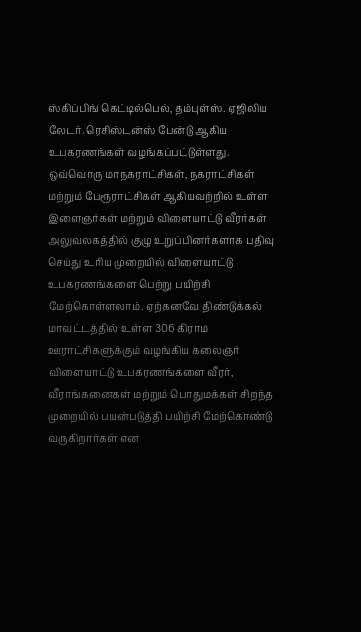ஸ்கிப்பிங் கெட்டில்பெல், தம்புள்ஸ். ஏஜிலிய லேடர். ரெசிஸ்டன்ஸ் பேன்டு ஆகிய உபகரணங்கள் வழங்கப்பட்டுள்ளது.
ஒவ்வொரு மாநகராட்சிகள், நகராட்சிகள் மற்றும் பேரூராட்சிகள் ஆகியவற்றில் உள்ள இளைஞர்கள் மற்றும் விளையாட்டு வீரர்கள் அலுவலகத்தில் குழு உறுப்பினர்களாக பதிவு செய்து உரிய முறையில் விளையாட்டு உபகரணங்களை பெற்று பயிற்சி மேற்கொள்ளலாம். ஏற்கனவே திண்டுக்கல் மாவட்டத்தில் உள்ள 306 கிராம ஊராட்சிகளுக்கும் வழங்கிய கலைஞர் விளையாட்டு உபகரணங்களை வீரர், வீராங்கனைகள் மற்றும் பொதுமக்கள் சிறந்த முறையில் பயன்படுத்தி பயிற்சி மேற்கொண்டு வருகிறார்கள் என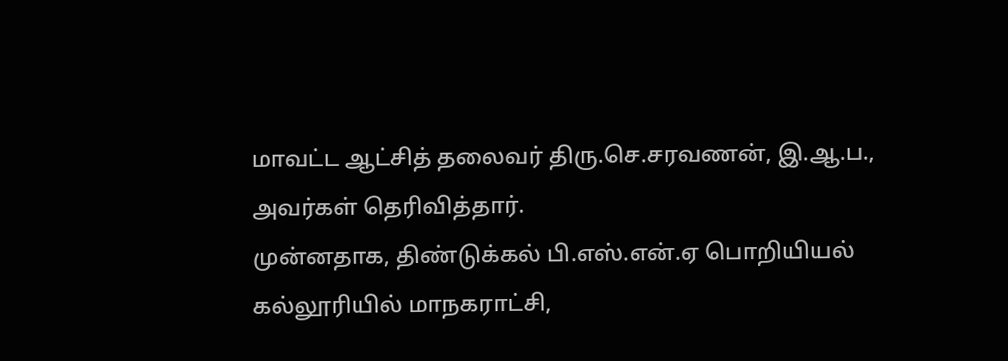மாவட்ட ஆட்சித் தலைவர் திரு.செ.சரவணன், இ.ஆ.ப., அவர்கள் தெரிவித்தார்.
முன்னதாக, திண்டுக்கல் பி.எஸ்.என்.ஏ பொறியியல் கல்லூரியில் மாநகராட்சி,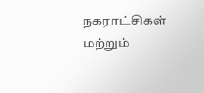நகராட்சிகள் மற்றும்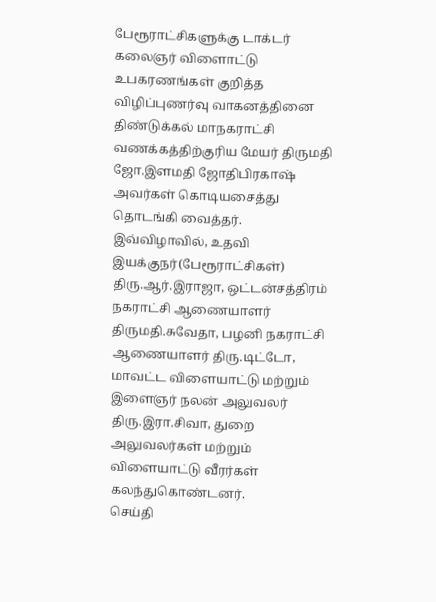பேரூராட்சிகளுக்கு டாக்டர் கலைஞர் விளைாட்டு உபகரணங்கள் குறித்த விழிப்புணர்வு வாகனத்தினை திண்டுக்கல் மாநகராட்சி வணக்கத்திற்குரிய மேயர் திருமதி ஜோ.இளமதி ஜோதிபிரகாஷ் அவர்கள் கொடியசைத்து தொடங்கி வைத்தர்.
இவ்விழாவில், உதவி இயக்குநர்(பேரூராட்சிகள்) திரு.ஆர்.இராஜா, ஒட்டன்சத்திரம் நகராட்சி ஆணையாளர் திருமதி.சுவேதா, பழனி நகராட்சி ஆணையாளர் திரு.டிட்டோ, மாவட்ட விளையாட்டு மற்றும் இளைஞர் நலன் அலுவலர் திரு.இரா.சிவா, துறை அலுவலர்கள் மற்றும் விளையாட்டு வீரர்கள் கலந்துகொண்டனர்.
செய்தி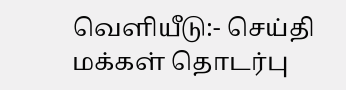வெளியீடு:- செய்தி மக்கள் தொடர்பு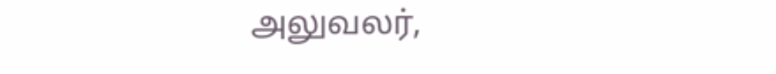அலுவலர்,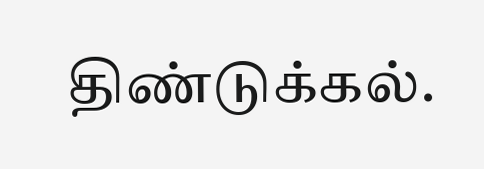திண்டுக்கல்.